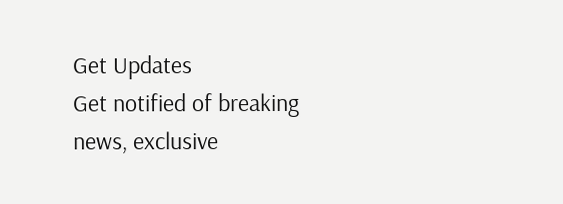Get Updates
Get notified of breaking news, exclusive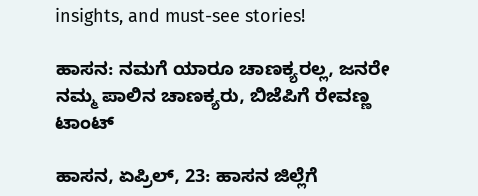insights, and must-see stories!

ಹಾಸನ: ನಮಗೆ ಯಾರೂ ಚಾಣಕ್ಯರಲ್ಲ, ಜನರೇ ನಮ್ಮ ಪಾಲಿನ ಚಾಣಕ್ಯರು, ಬಿಜೆಪಿಗೆ ರೇವಣ್ಣ ಟಾಂಟ್‌

ಹಾಸನ, ಏಪ್ರಿಲ್‌, 23: ಹಾಸನ ಜಿಲ್ಲೆಗೆ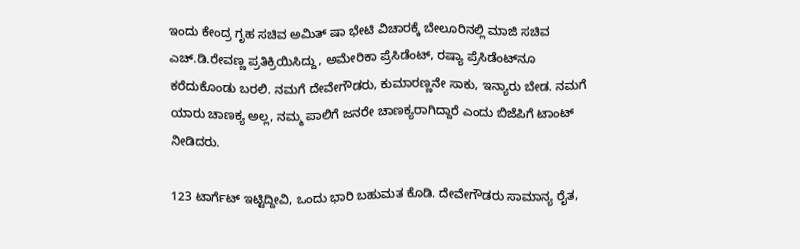ಇಂದು ಕೇಂದ್ರ ಗೃಹ ಸಚಿವ ಅಮಿತ್ ಷಾ ಭೇಟಿ ವಿಚಾರಕ್ಕೆ ಬೇಲೂರಿನಲ್ಲಿ ಮಾಜಿ ಸಚಿವ ಎಚ್.ಡಿ.ರೇವಣ್ಣ ಪ್ರತಿಕ್ರಿಯಿಸಿದ್ದು, ಅಮೇರಿಕಾ ಪ್ರೆಸಿಡೆಂಟ್, ರಷ್ಯಾ ಪ್ರೆಸಿಡೆಂಟ್‌ನೂ ಕರೆದುಕೊಂಡು ಬರಲಿ. ನಮಗೆ ದೇವೇಗೌಡರು, ಕುಮಾರಣ್ಣನೇ ಸಾಕು, ಇನ್ಯಾರು ಬೇಡ. ನಮಗೆ ಯಾರು ಚಾಣಕ್ಯ ಅಲ್ಲ, ನಮ್ಮ ಪಾಲಿಗೆ ಜನರೇ ಚಾಣಕ್ಯರಾಗಿದ್ದಾರೆ ಎಂದು ಬಿಜೆಪಿಗೆ ಟಾಂಟ್‌ ನೀಡಿದರು.

123 ಟಾರ್ಗೆಟ್ ಇಟ್ಟಿದ್ದೀವಿ, ಒಂದು ಭಾರಿ ಬಹುಮತ ಕೊಡಿ. ದೇವೇಗೌಡರು ಸಾಮಾನ್ಯ ರೈತ,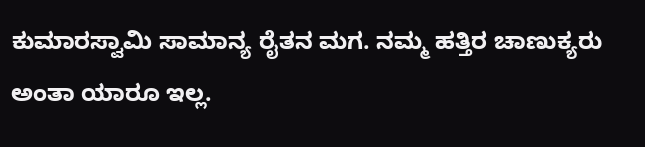ಕುಮಾರಸ್ವಾಮಿ ಸಾಮಾನ್ಯ ರೈತನ ಮಗ. ನಮ್ಮ ಹತ್ತಿರ ಚಾಣುಕ್ಯರು ಅಂತಾ ಯಾರೂ ಇಲ್ಲ.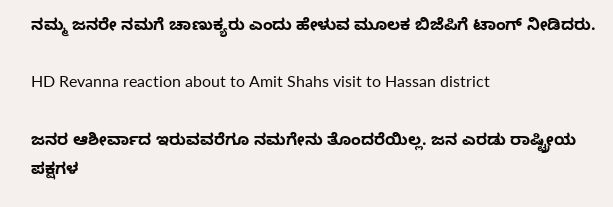ನಮ್ಮ ಜನರೇ ನಮಗೆ ಚಾಣುಕ್ಯರು ಎಂದು ಹೇಳುವ ಮೂಲಕ ಬಿಜೆಪಿಗೆ ಟಾಂಗ್‌ ನೀಡಿದರು.

HD Revanna reaction about to Amit Shahs visit to Hassan district

ಜನರ ಆಶೀರ್ವಾದ ಇರುವವರೆಗೂ ನಮಗೇನು ತೊಂದರೆಯಿಲ್ಲ. ಜನ ಎರಡು ರಾಷ್ಟ್ರೀಯ ಪಕ್ಷಗಳ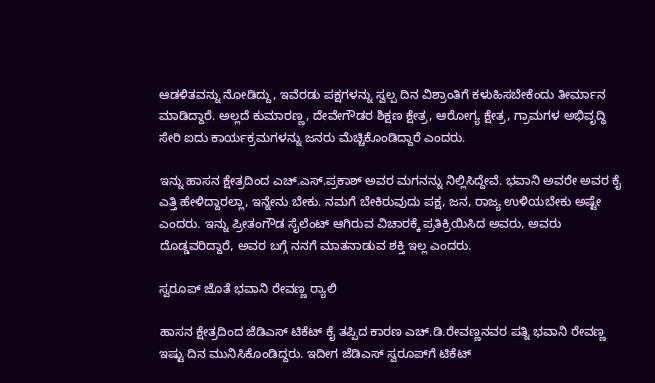ಆಡಳಿತವನ್ನು ನೋಡಿದ್ದು, ಇವೆರಡು ಪಕ್ಷಗಳನ್ನು ಸ್ವಲ್ಪ ದಿನ ವಿಶ್ರಾಂತಿಗೆ ಕಳುಹಿಸಬೇಕೆಂದು ತೀರ್ಮಾನ ಮಾಡಿದ್ದಾರೆ. ಅಲ್ಲದೆ ಕುಮಾರಣ್ಣ, ದೇವೇಗೌಡರ ಶಿಕ್ಷಣ ಕ್ಷೇತ್ರ, ಆರೋಗ್ಯ ಕ್ಷೇತ್ರ, ಗ್ರಾಮಗಳ ಅಭಿವೃದ್ಧಿ ಸೇರಿ ಐದು ಕಾರ್ಯಕ್ರಮಗಳನ್ನು ಜನರು ಮೆಚ್ಚಿಕೊಂಡಿದ್ದಾರೆ ಎಂದರು.

ಇನ್ನು ಹಾಸನ ಕ್ಷೇತ್ರದಿಂದ ಎಚ್.ಎಸ್.ಪ್ರಕಾಶ್ ಅವರ ಮಗನನ್ನು ನಿಲ್ಲಿಸಿದ್ದೇವೆ. ಭವಾನಿ ಅವರೇ ಅವರ ಕೈ ಎತ್ತಿ ಹೇಳಿದ್ದಾರಲ್ಲಾ, ಇನ್ನೇನು ಬೇಕು. ನಮಗೆ ಬೇಕಿರುವುದು ಪಕ್ಷ, ಜನ, ರಾಜ್ಯ ಉಳಿಯಬೇಕು ಅಷ್ಟೇ ಎಂದರು. ಇನ್ನು ಪ್ರೀತಂಗೌಡ ಸೈಲೆಂಟ್ ಆಗಿರುವ ವಿಚಾರಕ್ಕೆ ಪ್ರತಿಕ್ರಿಯಿಸಿದ ಅವರು, ಅವರು ದೊಡ್ಡವರಿದ್ದಾರೆ, ಅವರ ಬಗ್ಗೆ ನನಗೆ ಮಾತನಾಡುವ ಶಕ್ತಿ ಇಲ್ಲ ಎಂದರು.

ಸ್ವರೂಪ್‌ ಜೊತೆ ಭವಾನಿ ರೇವಣ್ಣ ರ‍್ಯಾಲಿ

ಹಾಸನ ಕ್ಷೇತ್ರದಿಂದ ಜೆಡಿಎಸ್‌ ಟಿಕೆಟ್‌ ಕೈ ತಪ್ಪಿದ ಕಾರಣ ಎಚ್‌.ಡಿ.ರೇವಣ್ಣನವರ ಪತ್ನಿ ಭವಾನಿ ರೇವಣ್ಣ ಇಷ್ಟು ದಿನ ಮುನಿಸಿಕೊಂಡಿದ್ದರು. ಇದೀಗ ಜೆಡಿಎಸ್‌ ಸ್ವರೂಪ್‌ಗೆ ಟಿಕೆಟ್‌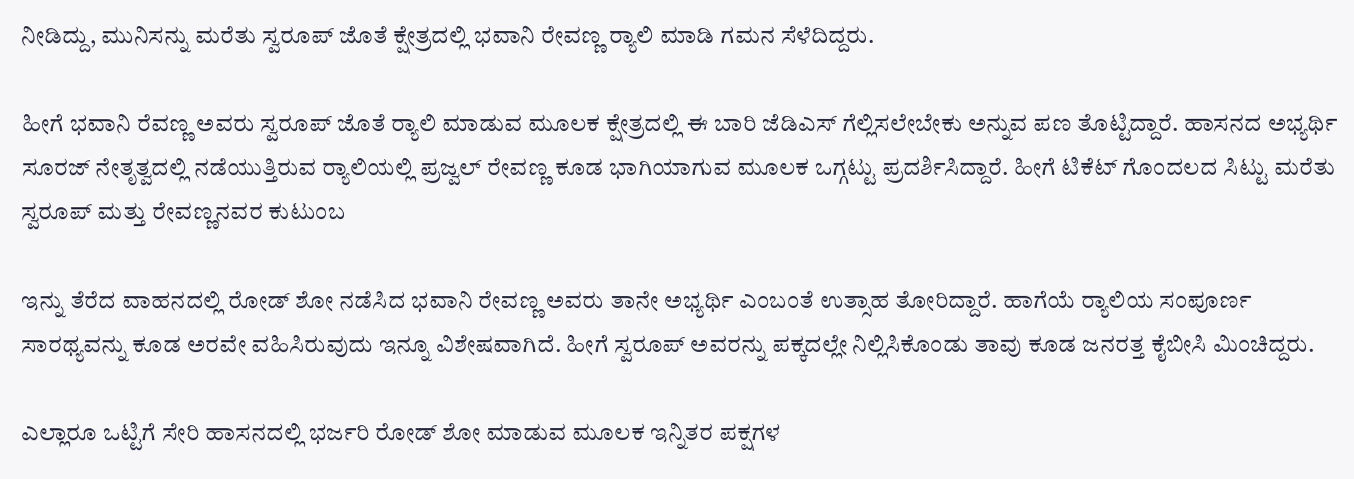ನೀಡಿದ್ದು, ಮುನಿಸನ್ನು ಮರೆತು ಸ್ವರೂಪ್‌ ಜೊತೆ ಕ್ಷೇತ್ರದಲ್ಲಿ ಭವಾನಿ ರೇವಣ್ಣ ರ‍್ಯಾಲಿ ಮಾಡಿ ಗಮನ ಸೆಳೆದಿದ್ದರು.

ಹೀಗೆ ಭವಾನಿ ರೆವಣ್ಣ ಅವರು ಸ್ವರೂಪ್‌ ಜೊತೆ ರ‍್ಯಾಲಿ ಮಾಡುವ ಮೂಲಕ ಕ್ಷೇತ್ರದಲ್ಲಿ ಈ ಬಾರಿ ಜೆಡಿಎಸ್‌ ಗೆಲ್ಲಿಸಲೇಬೇಕು ಅನ್ನುವ ಪಣ ತೊಟ್ಟಿದ್ದಾರೆ. ಹಾಸನದ ಅಭ್ಯರ್ಥಿ ಸೂರಜ್ ನೇತೃತ್ವದಲ್ಲಿ ನಡೆಯುತ್ತಿರುವ ರ‍್ಯಾಲಿಯಲ್ಲಿ ಪ್ರಜ್ವಲ್ ರೇವಣ್ಣ ಕೂಡ ಭಾಗಿಯಾಗುವ ಮೂಲಕ ಒಗ್ಗಟ್ಟು ಪ್ರದರ್ಶಿಸಿದ್ದಾರೆ. ಹೀಗೆ ಟಿಕೆಟ್ ಗೊಂದಲದ ಸಿಟ್ಟು ಮರೆತು ಸ್ವರೂಪ್ ಮತ್ತು ರೇವಣ್ಣನವರ ಕುಟುಂಬ

ಇನ್ನು ತೆರೆದ ವಾಹನದಲ್ಲಿ ರೋಡ್‌ ಶೋ ನಡೆಸಿದ ಭವಾನಿ ರೇವಣ್ಣ ಅವರು ತಾನೇ ಅಭ್ಯರ್ಥಿ ಎಂಬಂತೆ ಉತ್ಸಾಹ ತೋರಿದ್ದಾರೆ. ಹಾಗೆಯೆ ರ‍್ಯಾಲಿಯ ಸಂಪೂರ್ಣ ಸಾರಥ್ಯವನ್ನು ಕೂಡ ಅರವೇ ವಹಿಸಿರುವುದು ಇನ್ನೂ ವಿಶೇಷವಾಗಿದೆ. ಹೀಗೆ ಸ್ವರೂಪ್‌ ಅವರನ್ನು ಪಕ್ಕದಲ್ಲೇ ನಿಲ್ಲಿಸಿಕೊಂಡು ತಾವು ಕೂಡ ಜನರತ್ತ ಕೈಬೀಸಿ ಮಿಂಚಿದ್ದರು.

ಎಲ್ಲಾರೂ ಒಟ್ಟಿಗೆ ಸೇರಿ ಹಾಸನದಲ್ಲಿ ಭರ್ಜರಿ ರೋಡ್ ಶೋ ಮಾಡುವ ಮೂಲಕ ಇನ್ನಿತರ ಪಕ್ಷಗಳ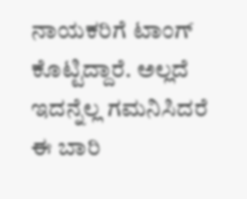ನಾಯಕರಿಗೆ ಟಾಂಗ್‌ ಕೊಟ್ಟಿದ್ದಾರೆ. ಅಲ್ಲದೆ ಇದನ್ನೆಲ್ಲ ಗಮನಿಸಿದರೆ ಈ ಬಾರಿ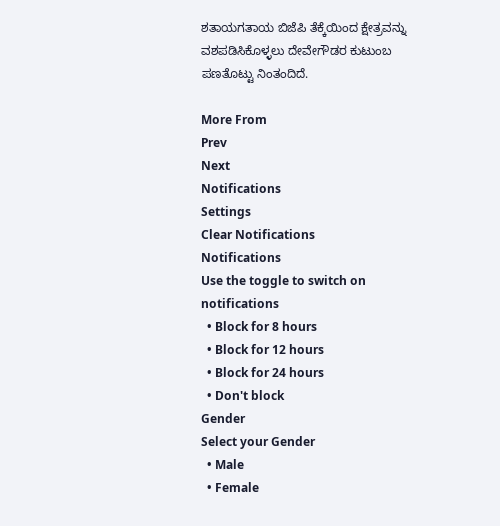ಶತಾಯಗತಾಯ ಬಿಜೆಪಿ ತೆಕ್ಕೆಯಿಂದ ಕ್ಷೇತ್ರವನ್ನು ವಶಪಡಿಸಿಕೊಳ್ಳಲು ದೇವೇಗೌಡರ ಕುಟುಂಬ ಪಣತೊಟ್ಟು ನಿಂತಂದಿದೆ.

More From
Prev
Next
Notifications
Settings
Clear Notifications
Notifications
Use the toggle to switch on notifications
  • Block for 8 hours
  • Block for 12 hours
  • Block for 24 hours
  • Don't block
Gender
Select your Gender
  • Male
  • Female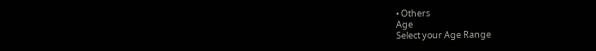• Others
Age
Select your Age Range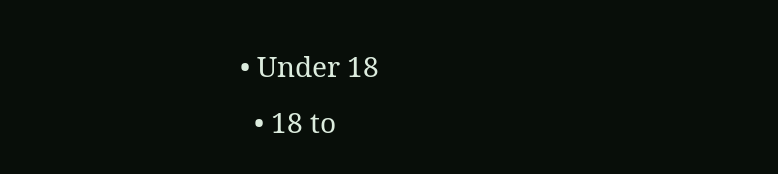• Under 18
  • 18 to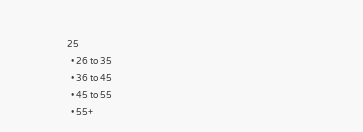25
  • 26 to 35
  • 36 to 45
  • 45 to 55
  • 55+